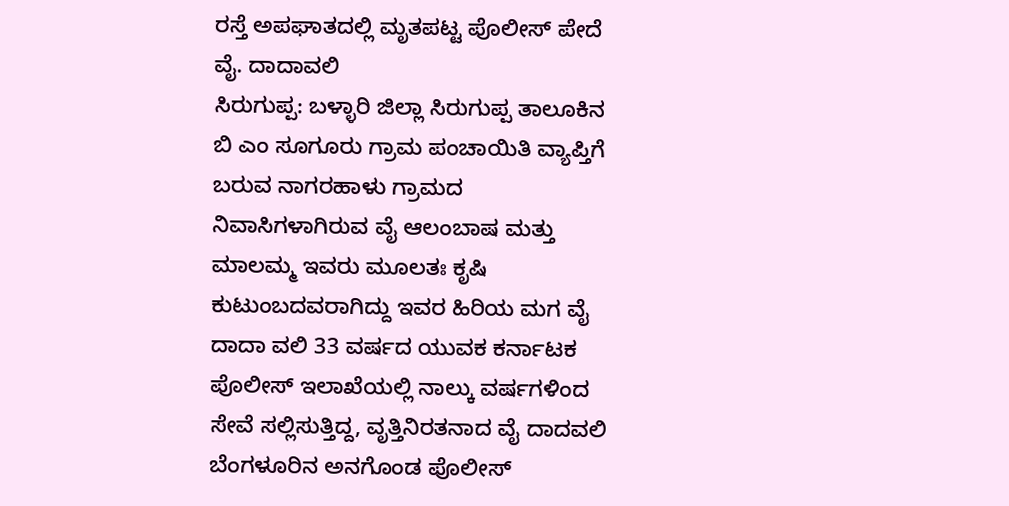ರಸ್ತೆ ಅಪಘಾತದಲ್ಲಿ ಮೃತಪಟ್ಟ ಪೊಲೀಸ್ ಪೇದೆ ವೈ. ದಾದಾವಲಿ
ಸಿರುಗುಪ್ಪ: ಬಳ್ಳಾರಿ ಜಿಲ್ಲಾ ಸಿರುಗುಪ್ಪ ತಾಲೂಕಿನ ಬಿ ಎಂ ಸೂಗೂರು ಗ್ರಾಮ ಪಂಚಾಯಿತಿ ವ್ಯಾಪ್ತಿಗೆ ಬರುವ ನಾಗರಹಾಳು ಗ್ರಾಮದ ನಿವಾಸಿಗಳಾಗಿರುವ ವೈ ಆಲಂಬಾಷ ಮತ್ತು ಮಾಲಮ್ಮ ಇವರು ಮೂಲತಃ ಕೃಷಿ ಕುಟುಂಬದವರಾಗಿದ್ದು ಇವರ ಹಿರಿಯ ಮಗ ವೈ ದಾದಾ ವಲಿ 33 ವರ್ಷದ ಯುವಕ ಕರ್ನಾಟಕ ಪೊಲೀಸ್ ಇಲಾಖೆಯಲ್ಲಿ ನಾಲ್ಕು ವರ್ಷಗಳಿಂದ ಸೇವೆ ಸಲ್ಲಿಸುತ್ತಿದ್ದ, ವೃತ್ತಿನಿರತನಾದ ವೈ ದಾದವಲಿ ಬೆಂಗಳೂರಿನ ಅನಗೊಂಡ ಪೊಲೀಸ್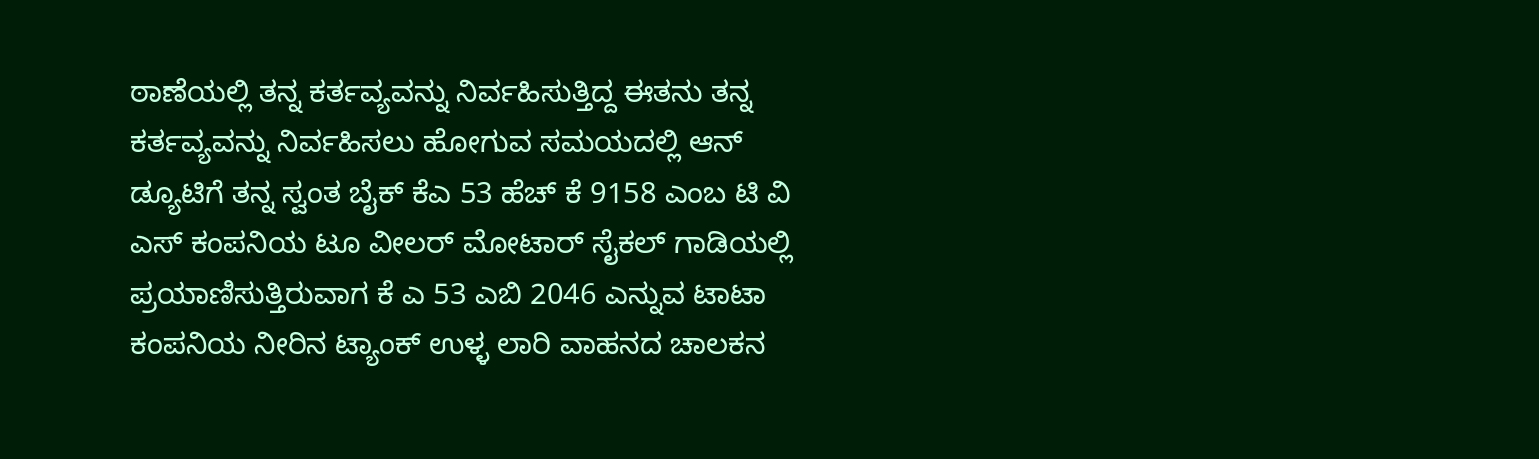ಠಾಣೆಯಲ್ಲಿ ತನ್ನ ಕರ್ತವ್ಯವನ್ನು ನಿರ್ವಹಿಸುತ್ತಿದ್ದ ಈತನು ತನ್ನ ಕರ್ತವ್ಯವನ್ನು ನಿರ್ವಹಿಸಲು ಹೋಗುವ ಸಮಯದಲ್ಲಿ ಆನ್ ಡ್ಯೂಟಿಗೆ ತನ್ನ ಸ್ವಂತ ಬೈಕ್ ಕೆಎ 53 ಹೆಚ್ ಕೆ 9158 ಎಂಬ ಟಿ ವಿ ಎಸ್ ಕಂಪನಿಯ ಟೂ ವೀಲರ್ ಮೋಟಾರ್ ಸೈಕಲ್ ಗಾಡಿಯಲ್ಲಿ ಪ್ರಯಾಣಿಸುತ್ತಿರುವಾಗ ಕೆ ಎ 53 ಎಬಿ 2046 ಎನ್ನುವ ಟಾಟಾ ಕಂಪನಿಯ ನೀರಿನ ಟ್ಯಾಂಕ್ ಉಳ್ಳ ಲಾರಿ ವಾಹನದ ಚಾಲಕನ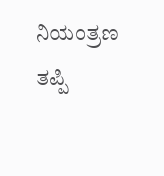ನಿಯಂತ್ರಣ ತಪ್ಪಿ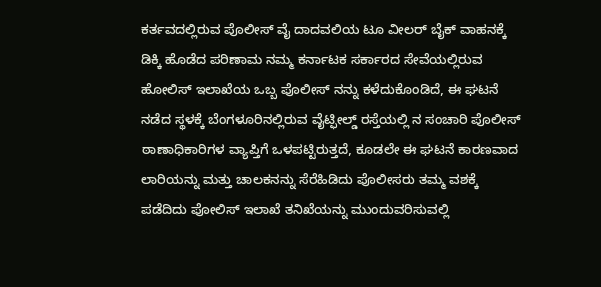ಕರ್ತವದಲ್ಲಿರುವ ಪೊಲೀಸ್ ವೈ ದಾದವಲಿಯ ಟೂ ವೀಲರ್ ಬೈಕ್ ವಾಹನಕ್ಕೆ ಡಿಕ್ಕಿ ಹೊಡೆದ ಪರಿಣಾಮ ನಮ್ಮ ಕರ್ನಾಟಕ ಸರ್ಕಾರದ ಸೇವೆಯಲ್ಲಿರುವ ಹೋಲಿಸ್ ಇಲಾಖೆಯ ಒಬ್ಬ ಪೊಲೀಸ್ ನನ್ನು ಕಳೆದುಕೊಂಡಿದೆ, ಈ ಘಟನೆ ನಡೆದ ಸ್ಥಳಕ್ಕೆ ಬೆಂಗಳೂರಿನಲ್ಲಿರುವ ವೈಟ್ಫೀಲ್ಡ್ ರಸ್ತೆಯಲ್ಲಿ ನ ಸಂಚಾರಿ ಪೊಲೀಸ್ ಠಾಣಾಧಿಕಾರಿಗಳ ವ್ಯಾಪ್ತಿಗೆ ಒಳಪಟ್ಟಿರುತ್ತದೆ, ಕೂಡಲೇ ಈ ಘಟನೆ ಕಾರಣವಾದ ಲಾರಿಯನ್ನು ಮತ್ತು ಚಾಲಕನನ್ನು ಸೆರೆಹಿಡಿದು ಪೊಲೀಸರು ತಮ್ಮ ವಶಕ್ಕೆ ಪಡೆದಿದು ಪೋಲಿಸ್ ಇಲಾಖೆ ತನಿಖೆಯನ್ನು ಮುಂದುವರಿಸುವಲ್ಲಿ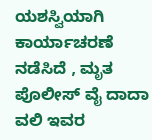ಯಶಸ್ವಿಯಾಗಿ ಕಾರ್ಯಾಚರಣೆ ನಡೆಸಿದೆ , ಮೃತ ಪೊಲೀಸ್ ವೈ ದಾದಾ ವಲಿ ಇವರ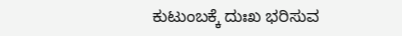ಕುಟುಂಬಕ್ಕೆ ದುಃಖ ಭರಿಸುವ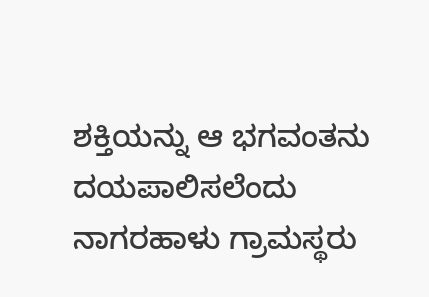ಶಕ್ತಿಯನ್ನು ಆ ಭಗವಂತನು ದಯಪಾಲಿಸಲೆಂದು ನಾಗರಹಾಳು ಗ್ರಾಮಸ್ಥರು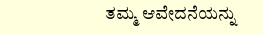ತಮ್ಮ ಆವೇದನೆಯನ್ನು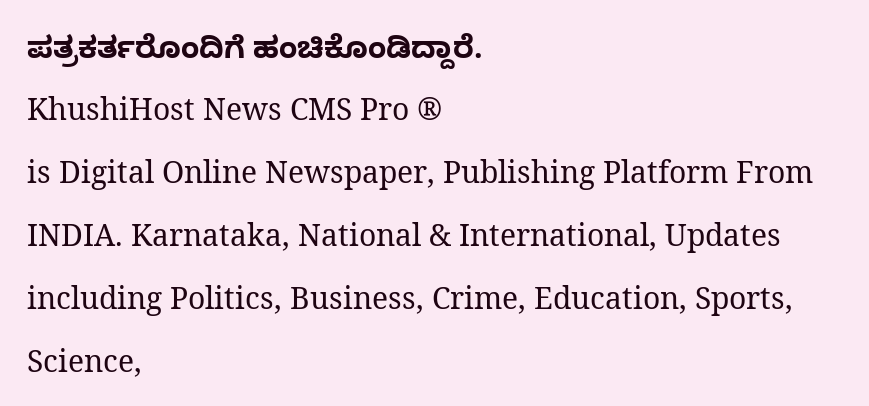ಪತ್ರಕರ್ತರೊಂದಿಗೆ ಹಂಚಿಕೊಂಡಿದ್ದಾರೆ.
KhushiHost News CMS Pro ®
is Digital Online Newspaper, Publishing Platform From INDIA. Karnataka, National & International, Updates including Politics, Business, Crime, Education, Sports, Science,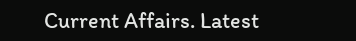Current Affairs. Latest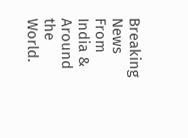Breaking News From India & Around the World.